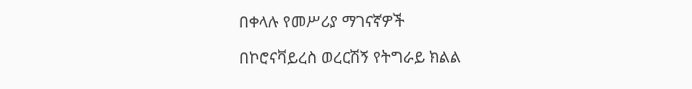በቀላሉ የመሥሪያ ማገናኛዎች

በኮሮናቫይረስ ወረርሽኝ የትግራይ ክልል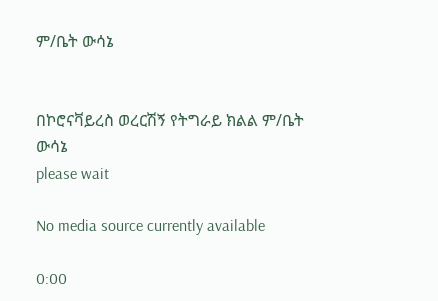ም/ቤት ውሳኔ


በኮሮናቫይረስ ወረርሽኝ የትግራይ ክልል ም/ቤት ውሳኔ
please wait

No media source currently available

0:00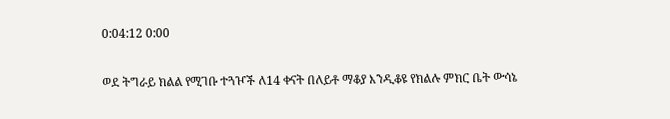0:04:12 0:00

ወደ ትግራይ ክልል የሚገቡ ተጓዦች ለ14 ቀናት በለይቶ ማቆያ እንዲቆዩ የክልሉ ምክር ቤት ውሳኔ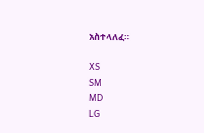አስተላለፈ።

XS
SM
MD
LG